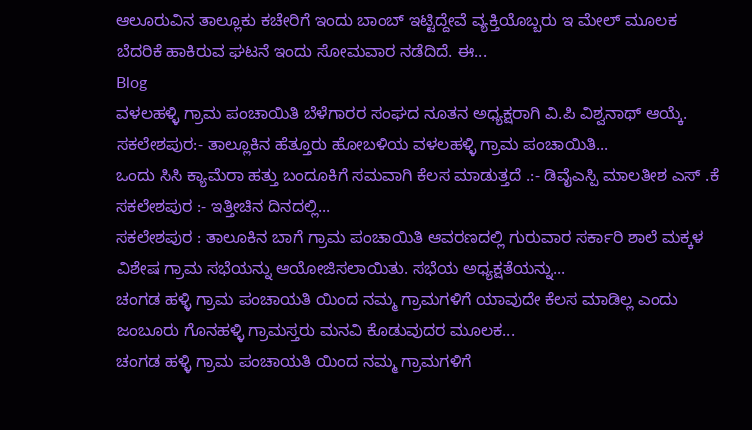ಆಲೂರುವಿನ ತಾಲ್ಲೂಕು ಕಚೇರಿಗೆ ಇಂದು ಬಾಂಬ್ ಇಟ್ಟಿದ್ದೇವೆ ವ್ಯಕ್ತಿಯೊಬ್ಬರು ಇ ಮೇಲ್ ಮೂಲಕ ಬೆದರಿಕೆ ಹಾಕಿರುವ ಘಟನೆ ಇಂದು ಸೋಮವಾರ ನಡೆದಿದೆ. ಈ...
Blog
ವಳಲಹಳ್ಳಿ ಗ್ರಾಮ ಪಂಚಾಯಿತಿ ಬೆಳೆಗಾರರ ಸಂಘದ ನೂತನ ಅಧ್ಯಕ್ಷರಾಗಿ ವಿ.ಪಿ ವಿಶ್ವನಾಥ್ ಆಯ್ಕೆ. ಸಕಲೇಶಪುರ:- ತಾಲ್ಲೂಕಿನ ಹೆತ್ತೂರು ಹೋಬಳಿಯ ವಳಲಹಳ್ಳಿ ಗ್ರಾಮ ಪಂಚಾಯಿತಿ...
ಒಂದು ಸಿಸಿ ಕ್ಯಾಮೆರಾ ಹತ್ತು ಬಂದೂಕಿಗೆ ಸಮವಾಗಿ ಕೆಲಸ ಮಾಡುತ್ತದೆ .:- ಡಿವೈಎಸ್ಪಿ ಮಾಲತೀಶ ಎಸ್ .ಕೆ ಸಕಲೇಶಪುರ :- ಇತ್ತೀಚಿನ ದಿನದಲ್ಲಿ...
ಸಕಲೇಶಪುರ : ತಾಲೂಕಿನ ಬಾಗೆ ಗ್ರಾಮ ಪಂಚಾಯಿತಿ ಆವರಣದಲ್ಲಿ ಗುರುವಾರ ಸರ್ಕಾರಿ ಶಾಲೆ ಮಕ್ಕಳ ವಿಶೇಷ ಗ್ರಾಮ ಸಭೆಯನ್ನು ಆಯೋಜಿಸಲಾಯಿತು. ಸಭೆಯ ಅಧ್ಯಕ್ಷತೆಯನ್ನು...
ಚಂಗಡ ಹಳ್ಳಿ ಗ್ರಾಮ ಪಂಚಾಯತಿ ಯಿಂದ ನಮ್ಮ ಗ್ರಾಮಗಳಿಗೆ ಯಾವುದೇ ಕೆಲಸ ಮಾಡಿಲ್ಲ ಎಂದು ಜಂಬೂರು ಗೊನಹಳ್ಳಿ ಗ್ರಾಮಸ್ತರು ಮನವಿ ಕೊಡುವುದರ ಮೂಲಕ...
ಚಂಗಡ ಹಳ್ಳಿ ಗ್ರಾಮ ಪಂಚಾಯತಿ ಯಿಂದ ನಮ್ಮ ಗ್ರಾಮಗಳಿಗೆ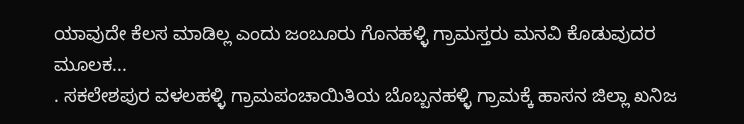ಯಾವುದೇ ಕೆಲಸ ಮಾಡಿಲ್ಲ ಎಂದು ಜಂಬೂರು ಗೊನಹಳ್ಳಿ ಗ್ರಾಮಸ್ತರು ಮನವಿ ಕೊಡುವುದರ ಮೂಲಕ...
. ಸಕಲೇಶಪುರ ವಳಲಹಳ್ಳಿ ಗ್ರಾಮಪಂಚಾಯಿತಿಯ ಬೊಬ್ಬನಹಳ್ಳಿ ಗ್ರಾಮಕ್ಕೆ ಹಾಸನ ಜಿಲ್ಲಾ ಖನಿಜ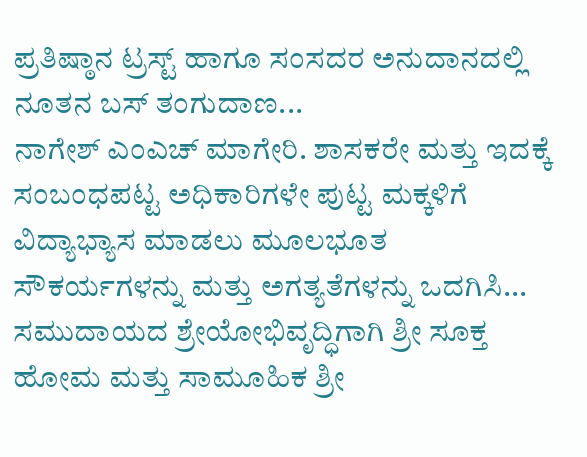ಪ್ರತಿಷ್ಠಾನ ಟ್ರಸ್ಟ್ ಹಾಗೂ ಸಂಸದರ ಅನುದಾನದಲ್ಲಿ ನೂತನ ಬಸ್ ತಂಗುದಾಣ...
ನಾಗೇಶ್ ಎಂಎಚ್ ಮಾಗೇರಿ. ಶಾಸಕರೇ ಮತ್ತು ಇದಕ್ಕೆ ಸಂಬಂಧಪಟ್ಟ ಅಧಿಕಾರಿಗಳೇ ಪುಟ್ಟ ಮಕ್ಕಳಿಗೆ ವಿದ್ಯಾಭ್ಯಾಸ ಮಾಡಲು ಮೂಲಭೂತ ಸೌಕರ್ಯಗಳನ್ನು ಮತ್ತು ಅಗತ್ಯತೆಗಳನ್ನು ಒದಗಿಸಿ...
ಸಮುದಾಯದ ಶ್ರೇಯೋಭಿವೃದ್ಧಿಗಾಗಿ ಶ್ರೀ ಸೂಕ್ತ ಹೋಮ ಮತ್ತು ಸಾಮೂಹಿಕ ಶ್ರೀ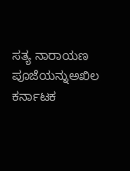ಸತ್ಯ ನಾರಾಯಣ ಪೂಜೆಯನ್ನುಅಖಿಲ ಕರ್ನಾಟಕ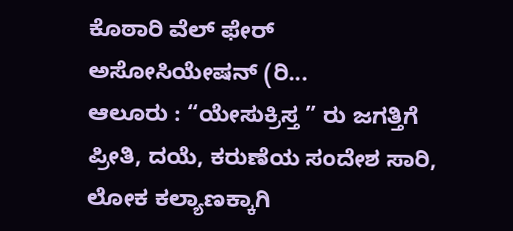ಕೊಠಾರಿ ವೆಲ್ ಫೇರ್ ಅಸೋಸಿಯೇಷನ್ (ರಿ...
ಆಲೂರು : “ಯೇಸುಕ್ರಿಸ್ತ ” ರು ಜಗತ್ತಿಗೆ ಪ್ರೀತಿ, ದಯೆ, ಕರುಣೆಯ ಸಂದೇಶ ಸಾರಿ, ಲೋಕ ಕಲ್ಯಾಣಕ್ಕಾಗಿ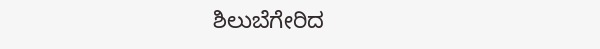ಶಿಲುಬೆಗೇರಿದ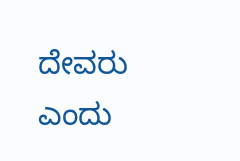ದೇವರು ಎಂದು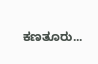ಕಣತೂರು...